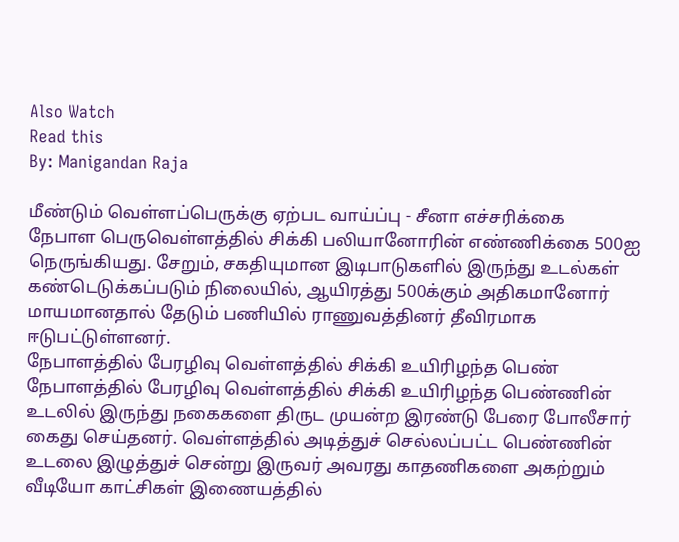Also Watch
Read this
By: Manigandan Raja

மீண்டும் வெள்ளப்பெருக்கு ஏற்பட வாய்ப்பு - சீனா எச்சரிக்கை
நேபாள பெருவெள்ளத்தில் சிக்கி பலியானோரின் எண்ணிக்கை 500ஐ நெருங்கியது. சேறும், சகதியுமான இடிபாடுகளில் இருந்து உடல்கள் கண்டெடுக்கப்படும் நிலையில், ஆயிரத்து 500க்கும் அதிகமானோர் மாயமானதால் தேடும் பணியில் ராணுவத்தினர் தீவிரமாக ஈடுபட்டுள்ளனர்.
நேபாளத்தில் பேரழிவு வெள்ளத்தில் சிக்கி உயிரிழந்த பெண்
நேபாளத்தில் பேரழிவு வெள்ளத்தில் சிக்கி உயிரிழந்த பெண்ணின் உடலில் இருந்து நகைகளை திருட முயன்ற இரண்டு பேரை போலீசார் கைது செய்தனர். வெள்ளத்தில் அடித்துச் செல்லப்பட்ட பெண்ணின் உடலை இழுத்துச் சென்று இருவர் அவரது காதணிகளை அகற்றும் வீடியோ காட்சிகள் இணையத்தில்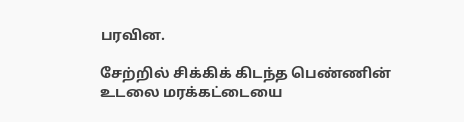பரவின.

சேற்றில் சிக்கிக் கிடந்த பெண்ணின் உடலை மரக்கட்டையை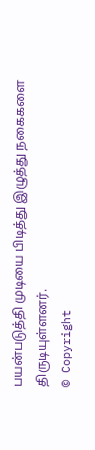பயன்படுத்தி முடியை பிடித்து இழுத்து நகைகளை திருடியுள்ளனர்.
© Copyright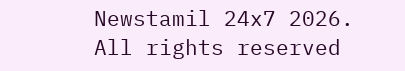Newstamil 24x7 2026. All rights reserved